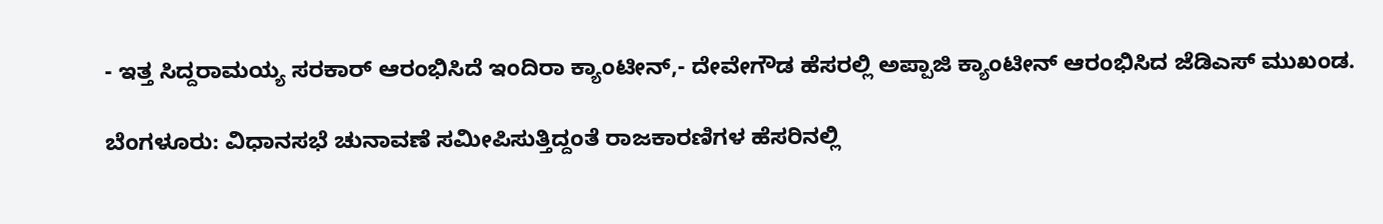- ಇತ್ತ ಸಿದ್ದರಾಮಯ್ಯ ಸರಕಾರ್ ಆರಂಭಿಸಿದೆ ಇಂದಿರಾ ಕ್ಯಾಂಟೀನ್,- ದೇವೇಗೌಡ ಹೆಸರಲ್ಲಿ ಅಪ್ಪಾಜಿ ಕ್ಯಾಂಟೀನ್ ಆರಂಭಿಸಿದ ಜೆಡಿಎಸ್ ಮುಖಂಡ.

ಬೆಂಗಳೂರು: ವಿಧಾನಸಭೆ ಚುನಾವಣೆ ಸಮೀಪಿಸುತ್ತಿದ್ದಂತೆ ರಾಜಕಾರಣಿಗಳ ಹೆಸರಿನಲ್ಲಿ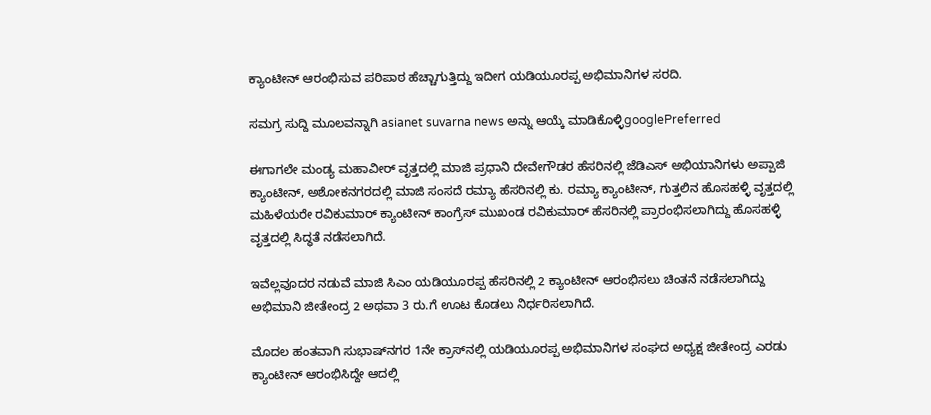ಕ್ಯಾಂಟೀನ್ ಆರಂಭಿಸುವ ಪರಿಪಾಠ ಹೆಚ್ಚಾಗುತ್ತಿದ್ದು ಇದೀಗ ಯಡಿಯೂರಪ್ಪ ಅಭಿಮಾನಿಗಳ ಸರದಿ.

ಸಮಗ್ರ ಸುದ್ದಿ ಮೂಲವನ್ನಾಗಿ asianet suvarna news ಅನ್ನು ಆಯ್ಕೆ ಮಾಡಿಕೊಳ್ಳಿgooglePreferred

ಈಗಾಗಲೇ ಮಂಡ್ಯ ಮಹಾವೀರ್ ವೃತ್ತದಲ್ಲಿ ಮಾಜಿ ಪ್ರಧಾನಿ ದೇವೇಗೌಡರ ಹೆಸರಿನಲ್ಲಿ ಜೆಡಿಎಸ್ ಅಭಿಯಾನಿಗಳು ಅಪ್ಪಾಜಿ ಕ್ಯಾಂಟೀನ್, ಅಶೋಕನಗರದಲ್ಲಿ ಮಾಜಿ ಸಂಸದೆ ರಮ್ಯಾ ಹೆಸರಿನಲ್ಲಿ ಕು. ರಮ್ಯಾ ಕ್ಯಾಂಟೀನ್, ಗುತ್ತಲಿನ ಹೊಸಹಳ್ಳಿ ವೃತ್ತದಲ್ಲಿ ಮಹಿಳೆಯರೇ ರವಿಕುಮಾರ್ ಕ್ಯಾಂಟೀನ್ ಕಾಂಗ್ರೆಸ್ ಮುಖಂಡ ರವಿಕುಮಾರ್ ಹೆಸರಿನಲ್ಲಿ ಪ್ರಾರಂಭಿಸಲಾಗಿದ್ದು ಹೊಸಹಳ್ಳಿ ವೃತ್ತದಲ್ಲಿ ಸಿದ್ಧತೆ ನಡೆಸಲಾಗಿದೆ.

ಇವೆಲ್ಲವೂದರ ನಡುವೆ ಮಾಜಿ ಸಿಎಂ ಯಡಿಯೂರಪ್ಪ ಹೆಸರಿನಲ್ಲಿ 2 ಕ್ಯಾಂಟೀನ್ ಆರಂಭಿಸಲು ಚಿಂತನೆ ನಡೆಸಲಾಗಿದ್ದು ಅಭಿಮಾನಿ ಜೀತೇಂದ್ರ 2 ಅಥವಾ 3 ರು.ಗೆ ಊಟ ಕೊಡಲು ನಿರ್ಧರಿಸಲಾಗಿದೆ.

ಮೊದಲ ಹಂತವಾಗಿ ಸುಭಾಷ್‌ನಗರ 1ನೇ ಕ್ರಾಸ್‌ನಲ್ಲಿ ಯಡಿಯೂರಪ್ಪ ಅಭಿಮಾನಿಗಳ ಸಂಘದ ಅಧ್ಯಕ್ಷ ಜೀತೇಂದ್ರ ಎರಡು ಕ್ಯಾಂಟೀನ್ ಆರಂಭಿಸಿದ್ದೇ ಆದಲ್ಲಿ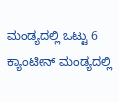ಮಂಡ್ಯದಲ್ಲಿ ಒಟ್ಟು 6 ಕ್ಯಾಂಟೀನ್ ಮಂಡ್ಯದಲ್ಲಿ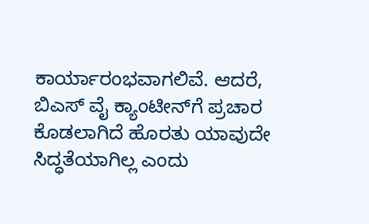ಕಾರ್ಯಾರಂಭವಾಗಲಿವೆ. ಆದರೆ, ಬಿಎಸ್ ವೈ ಕ್ಯಾಂಟೀನ್‌ಗೆ ಪ್ರಚಾರ ಕೊಡಲಾಗಿದೆ ಹೊರತು ಯಾವುದೇ ಸಿದ್ಧತೆಯಾಗಿಲ್ಲ ಎಂದು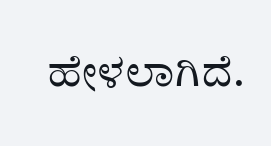ಹೇಳಲಾಗಿದೆ.